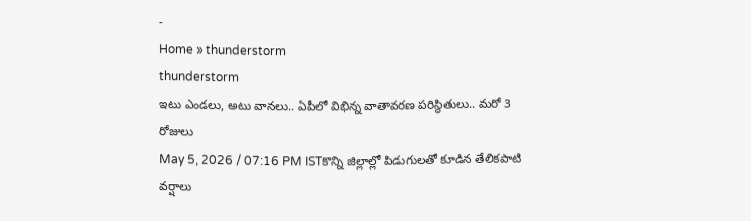-
Home » thunderstorm
thunderstorm
ఇటు ఎండలు, అటు వానలు.. ఏపీలో విభిన్న వాతావరణ పరిస్థితులు.. మరో 3 రోజులు
May 5, 2026 / 07:16 PM ISTకొన్ని జిల్లాల్లో పిడుగులతో కూడిన తేలికపాటి వర్షాలు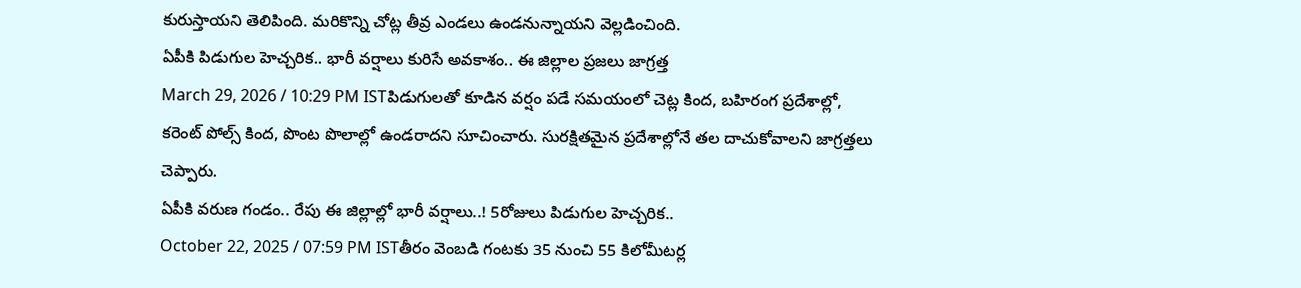కురుస్తాయని తెలిపింది. మరికొన్ని చోట్ల తీవ్ర ఎండలు ఉండనున్నాయని వెల్లడించింది.
ఏపీకి పిడుగుల హెచ్చరిక.. భారీ వర్షాలు కురిసే అవకాశం.. ఈ జిల్లాల ప్రజలు జాగ్రత్త
March 29, 2026 / 10:29 PM ISTపిడుగులతో కూడిన వర్షం పడే సమయంలో చెట్ల కింద, బహిరంగ ప్రదేశాల్లో, కరెంట్ పోల్స్ కింద, పొంట పొలాల్లో ఉండరాదని సూచించారు. సురక్షితమైన ప్రదేశాల్లోనే తల దాచుకోవాలని జాగ్రత్తలు చెప్పారు.
ఏపీకి వరుణ గండం.. రేపు ఈ జిల్లాల్లో భారీ వర్షాలు..! 5రోజులు పిడుగుల హెచ్చరిక..
October 22, 2025 / 07:59 PM ISTతీరం వెంబడి గంటకు 35 నుంచి 55 కిలోమీటర్ల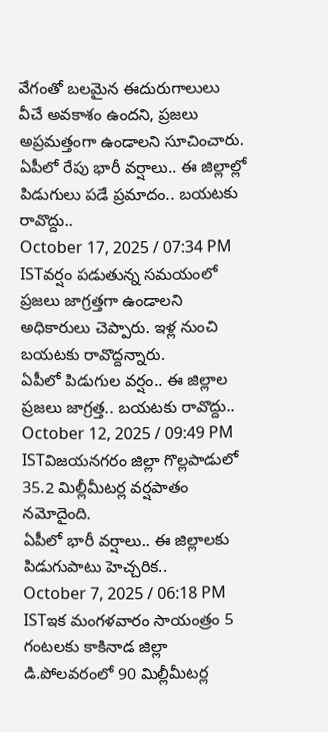వేగంతో బలమైన ఈదురుగాలులు వీచే అవకాశం ఉందని, ప్రజలు అప్రమత్తంగా ఉండాలని సూచించారు.
ఏపీలో రేపు భారీ వర్షాలు.. ఈ జిల్లాల్లో పిడుగులు పడే ప్రమాదం.. బయటకు రావొద్దు..
October 17, 2025 / 07:34 PM ISTవర్షం పడుతున్న సమయంలో ప్రజలు జాగ్రత్తగా ఉండాలని అధికారులు చెప్పారు. ఇళ్ల నుంచి బయటకు రావొద్దన్నారు.
ఏపీలో పిడుగుల వర్షం.. ఈ జిల్లాల ప్రజలు జాగ్రత్త.. బయటకు రావొద్దు..
October 12, 2025 / 09:49 PM ISTవిజయనగరం జిల్లా గొల్లపాడులో 35.2 మిల్లీమీటర్ల వర్షపాతం నమోదైంది.
ఏపీలో భారీ వర్షాలు.. ఈ జిల్లాలకు పిడుగుపాటు హెచ్చరిక..
October 7, 2025 / 06:18 PM ISTఇక మంగళవారం సాయంత్రం 5 గంటలకు కాకినాడ జిల్లా డి.పోలవరంలో 90 మిల్లీమీటర్ల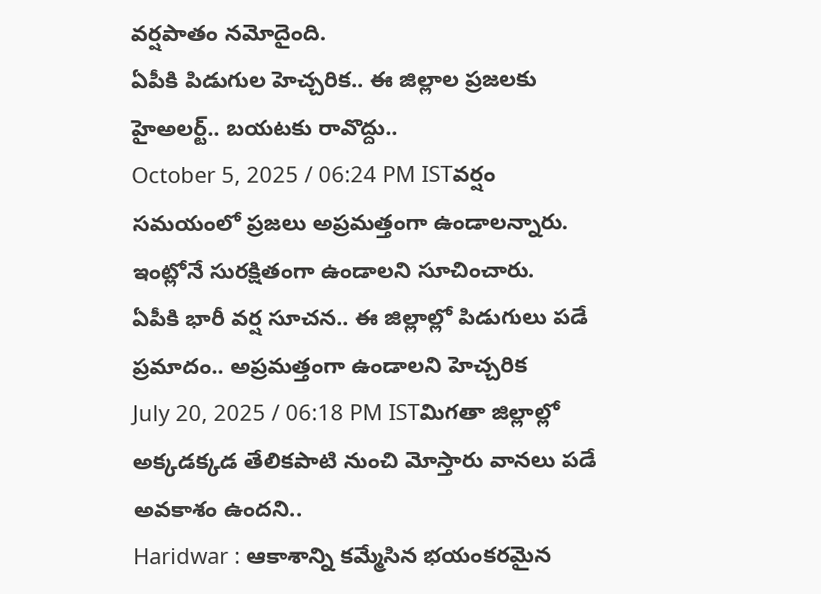వర్షపాతం నమోదైంది.
ఏపీకి పిడుగుల హెచ్చరిక.. ఈ జిల్లాల ప్రజలకు హైఅలర్ట్.. బయటకు రావొద్దు..
October 5, 2025 / 06:24 PM ISTవర్షం సమయంలో ప్రజలు అప్రమత్తంగా ఉండాలన్నారు. ఇంట్లోనే సురక్షితంగా ఉండాలని సూచించారు.
ఏపీకి భారీ వర్ష సూచన.. ఈ జిల్లాల్లో పిడుగులు పడే ప్రమాదం.. అప్రమత్తంగా ఉండాలని హెచ్చరిక
July 20, 2025 / 06:18 PM ISTమిగతా జిల్లాల్లో అక్కడక్కడ తేలికపాటి నుంచి మోస్తారు వానలు పడే అవకాశం ఉందని..
Haridwar : ఆకాశాన్ని కమ్మేసిన భయంకరమైన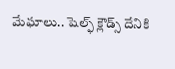మేఘాలు.. షెల్ఫ్ క్లౌడ్స్ దేనికి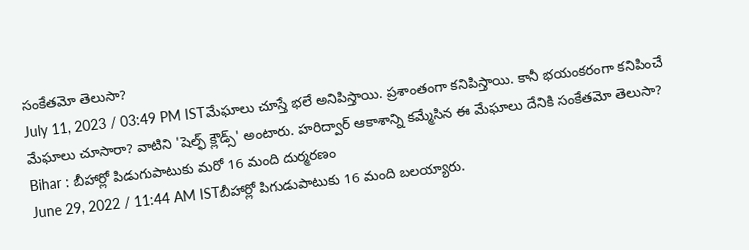సంకేతమో తెలుసా?
July 11, 2023 / 03:49 PM ISTమేఘాలు చూస్తే భలే అనిపిస్తాయి. ప్రశాంతంగా కనిపిస్తాయి. కానీ భయంకరంగా కనిపించే మేఘాలు చూసారా? వాటిని 'షెల్ఫ్ క్లౌడ్స్' అంటారు. హరిద్వార్ ఆకాశాన్ని కమ్మేసిన ఈ మేఘాలు దేనికి సంకేతమో తెలుసా?
Bihar : బీహార్లో పిడుగుపాటుకు మరో 16 మంది దుర్మరణం
June 29, 2022 / 11:44 AM ISTబీహార్లో పిగుడుపాటుకు 16 మంది బలయ్యారు.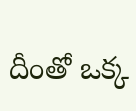దీంతో ఒక్క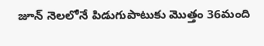జూన్ నెలలోనే పిడుగుపాటుకు మొత్తం 36మంది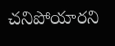చనిపోయారని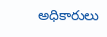అధికారులు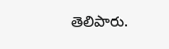తెలిపారు.